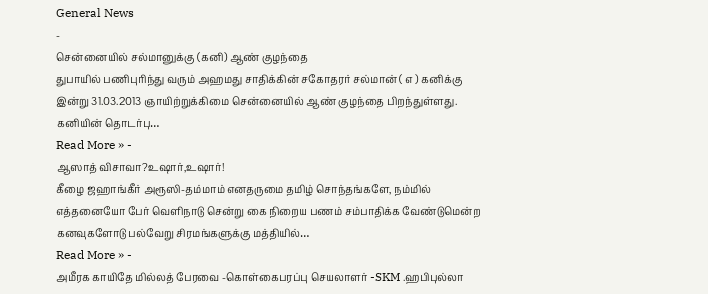General News
-
சென்னையில் சல்மானுக்கு (கனி) ஆண் குழந்தை
துபாயில் பணிபுரிந்து வரும் அஹமது சாதிக்கின் சகோதரர் சல்மான் ( எ ) கனிக்கு இன்று 31.03.2013 ஞாயிற்றுக்கிமை சென்னையில் ஆண் குழந்தை பிறந்துள்ளது. கனியின் தொடர்பு…
Read More » -
ஆஸாத் விசாவா?உஷார்,உஷார்!
கீழை ஜஹாங்கீர் அரூஸி-தம்மாம் எனதருமை தமிழ் சொந்தங்களே, நம்மில் எத்தனையோ பேர் வெளிநாடு சென்று கை நிறைய பணம் சம்பாதிக்க வேண்டுமென்ற கனவுகளோடு பல்வேறு சிரமங்களுக்கு மத்தியில்…
Read More » -
அமீரக காயிதே மில்லத் பேரவை -கொள்கைபரப்பு செயலாளர் -SKM .ஹபிபுல்லா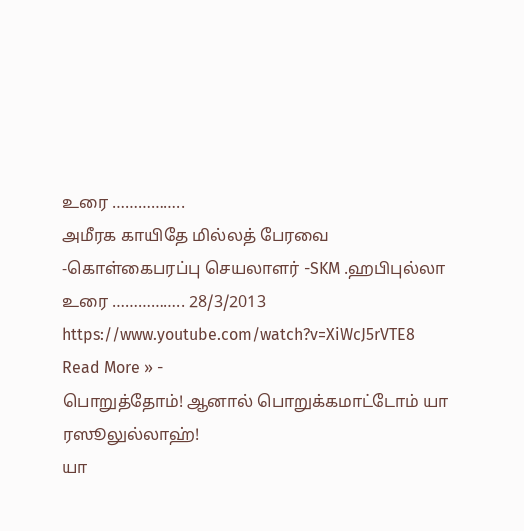உரை ……………..
அமீரக காயிதே மில்லத் பேரவை -கொள்கைபரப்பு செயலாளர் -SKM .ஹபிபுல்லா உரை …………….. 28/3/2013 https://www.youtube.com/watch?v=XiWcJ5rVTE8
Read More » -
பொறுத்தோம்! ஆனால் பொறுக்கமாட்டோம் யா ரஸூலுல்லாஹ்!
யா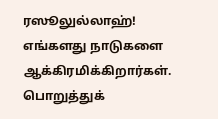ரஸூலுல்லாஹ்! எங்களது நாடுகளை ஆக்கிரமிக்கிறார்கள். பொறுத்துக்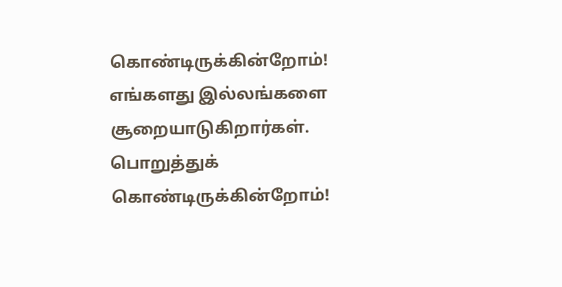கொண்டிருக்கின்றோம்! எங்களது இல்லங்களை சூறையாடுகிறார்கள். பொறுத்துக் கொண்டிருக்கின்றோம்!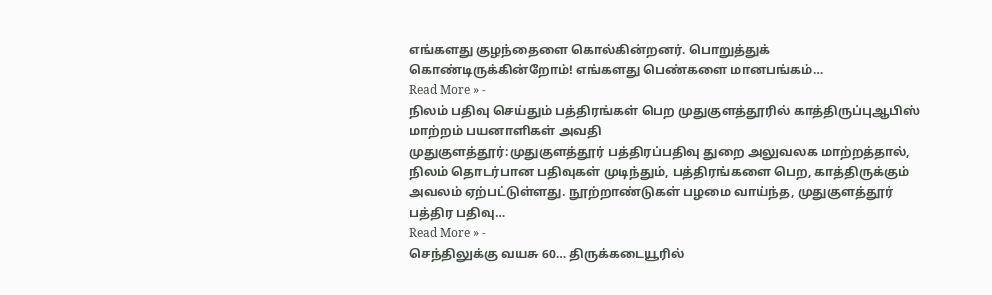எங்களது குழந்தைளை கொல்கின்றனர். பொறுத்துக் கொண்டிருக்கின்றோம்! எங்களது பெண்களை மானபங்கம்…
Read More » -
நிலம் பதிவு செய்தும் பத்திரங்கள் பெற முதுகுளத்தூரில் காத்திருப்புஆபிஸ் மாற்றம் பயனாளிகள் அவதி
முதுகுளத்தூர்:முதுகுளத்தூர் பத்திரப்பதிவு துறை அலுவலக மாற்றத்தால், நிலம் தொடர்பான பதிவுகள் முடிந்தும், பத்திரங்களை பெற, காத்திருக்கும் அவலம் ஏற்பட்டுள்ளது. நூற்றாண்டுகள் பழமை வாய்ந்த, முதுகுளத்தூர் பத்திர பதிவு…
Read More » -
செந்திலுக்கு வயசு 60… திருக்கடையூரில்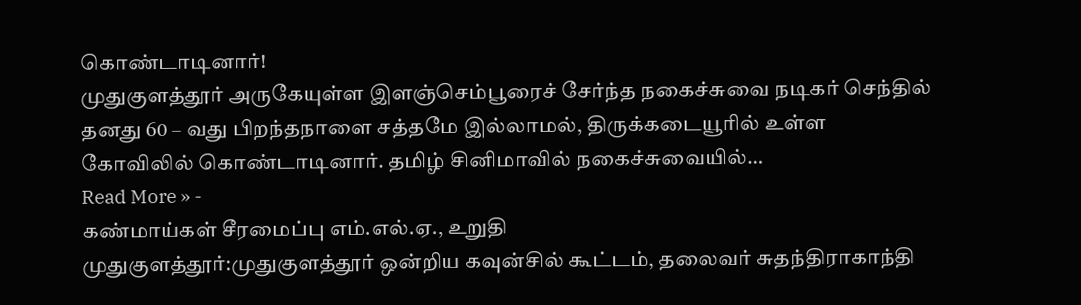கொண்டாடினார்!
முதுகுளத்தூர் அருகேயுள்ள இளஞ்செம்பூரைச் சேர்ந்த நகைச்சுவை நடிகர் செந்தில் தனது 60 – வது பிறந்தநாளை சத்தமே இல்லாமல், திருக்கடையூரில் உள்ள கோவிலில் கொண்டாடினார். தமிழ் சினிமாவில் நகைச்சுவையில்…
Read More » -
கண்மாய்கள் சீரமைப்பு எம்.எல்.ஏ., உறுதி
முதுகுளத்தூர்:முதுகுளத்தூர் ஒன்றிய கவுன்சில் கூட்டம், தலைவர் சுதந்திராகாந்தி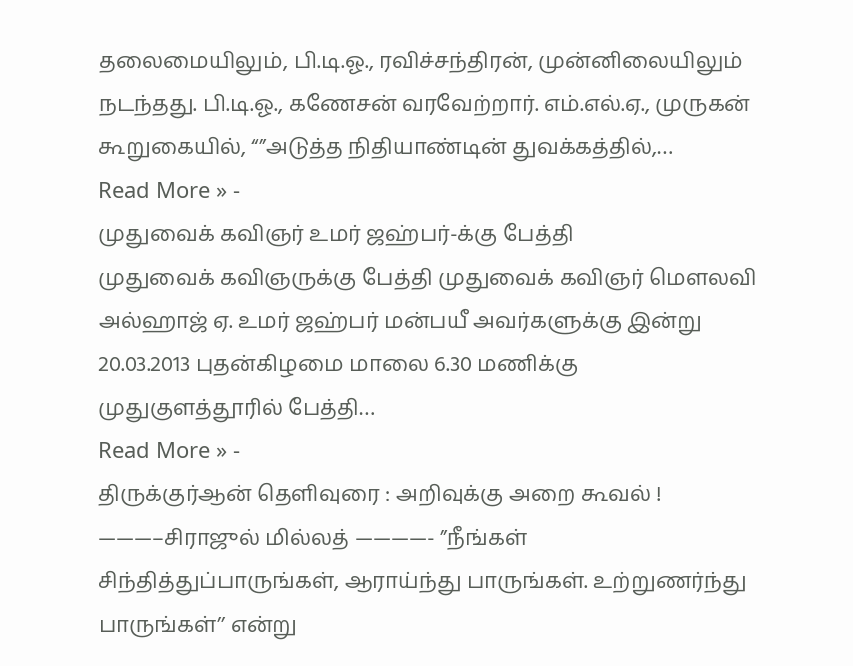தலைமையிலும், பி.டி.ஓ., ரவிச்சந்திரன், முன்னிலையிலும் நடந்தது. பி.டி.ஓ., கணேசன் வரவேற்றார். எம்.எல்.ஏ., முருகன் கூறுகையில், “”அடுத்த நிதியாண்டின் துவக்கத்தில்,…
Read More » -
முதுவைக் கவிஞர் உமர் ஜஹ்பர்-க்கு பேத்தி
முதுவைக் கவிஞருக்கு பேத்தி முதுவைக் கவிஞர் மௌலவி அல்ஹாஜ் ஏ. உமர் ஜஹ்பர் மன்பயீ அவர்களுக்கு இன்று 20.03.2013 புதன்கிழமை மாலை 6.30 மணிக்கு முதுகுளத்தூரில் பேத்தி…
Read More » -
திருக்குர்ஆன் தெளிவுரை : அறிவுக்கு அறை கூவல் !
———–சிராஜுல் மில்லத் ————- ”நீங்கள் சிந்தித்துப்பாருங்கள், ஆராய்ந்து பாருங்கள். உற்றுணர்ந்து பாருங்கள்’’ என்று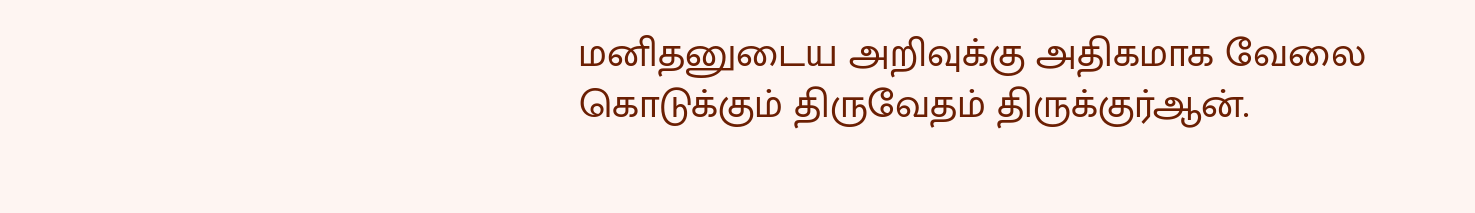மனிதனுடைய அறிவுக்கு அதிகமாக வேலை கொடுக்கும் திருவேதம் திருக்குர்ஆன்.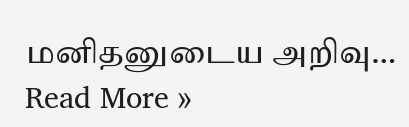மனிதனுடைய அறிவு…
Read More »